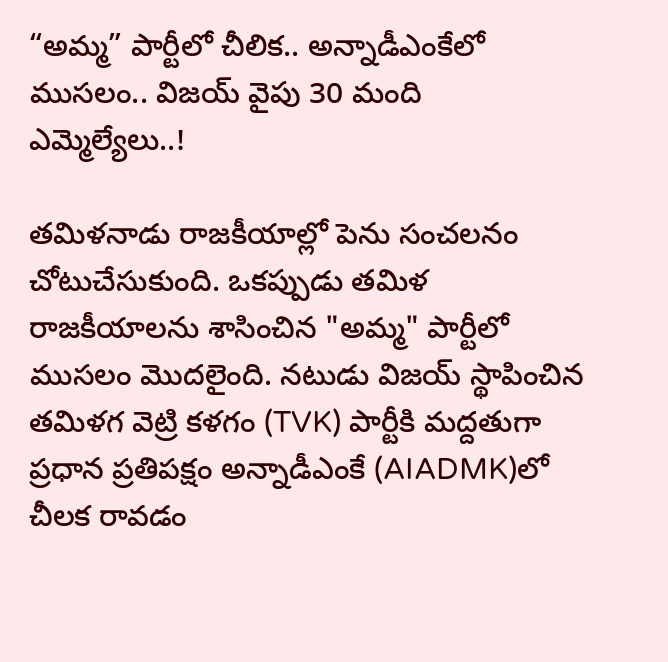“అమ్మ” పార్టీలో చీలిక.. అన్నాడీఎంకేలో ముసలం.. విజయ్ వైపు 30 మంది ఎమ్మెల్యేలు..!

తమిళనాడు రాజకీయాల్లో పెను సంచలనం చోటుచేసుకుంది. ఒకప్పుడు తమిళ రాజకీయాలను శాసించిన "అమ్మ" పార్టీలో ముసలం మొదలైంది. నటుడు విజయ్ స్థాపించిన తమిళగ వెట్రి కళగం (TVK) పార్టీకి మద్దతుగా ప్రధాన ప్రతిపక్షం అన్నాడీఎంకే (AIADMK)లో చీలక రావడం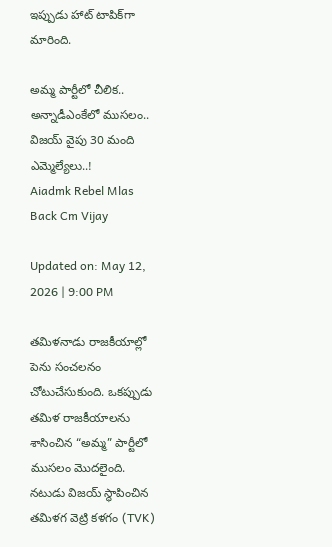ఇప్పుడు హాట్ టాపిక్‌గా మారింది.

అమ్మ పార్టీలో చీలిక.. అన్నాడీఎంకేలో ముసలం.. విజయ్ వైపు 30 మంది ఎమ్మెల్యేలు..!
Aiadmk Rebel Mlas Back Cm Vijay

Updated on: May 12, 2026 | 9:00 PM

తమిళనాడు రాజకీయాల్లో పెను సంచలనం చోటుచేసుకుంది. ఒకప్పుడు తమిళ రాజకీయాలను శాసించిన “అమ్మ” పార్టీలో ముసలం మొదలైంది. నటుడు విజయ్ స్థాపించిన తమిళగ వెట్రి కళగం (TVK)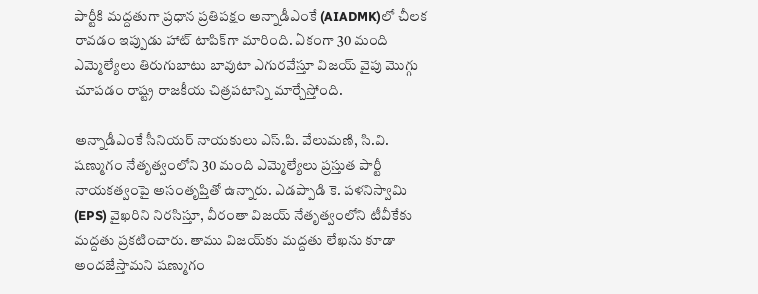పార్టీకి మద్దతుగా ప్రధాన ప్రతిపక్షం అన్నాడీఎంకే (AIADMK)లో చీలక రావడం ఇప్పుడు హాట్ టాపిక్‌గా మారింది. ఏకంగా 30 మంది ఎమ్మెల్యేలు తిరుగుబాటు బావుటా ఎగురవేస్తూ విజయ్ వైపు మొగ్గు చూపడం రాష్ట్ర రాజకీయ చిత్రపటాన్ని మార్చేస్తోంది.

అన్నాడీఎంకే సీనియర్ నాయకులు ఎస్.పి. వేలుమణి, సి.వి. షణ్ముగం నేతృత్వంలోని 30 మంది ఎమ్మెల్యేలు ప్రస్తుత పార్టీ నాయకత్వంపై అసంతృప్తితో ఉన్నారు. ఎడప్పాడి కె. పళనిస్వామి (EPS) వైఖరిని నిరసిస్తూ, వీరంతా విజయ్ నేతృత్వంలోని టీవీకేకు మద్దతు ప్రకటించారు. తాము విజయ్‌కు మద్దతు లేఖను కూడా అందజేస్తామని షణ్ముగం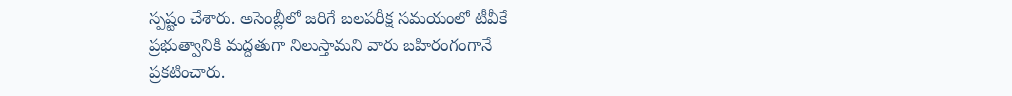స్పష్టం చేశారు. అసెంబ్లీలో జరిగే బలపరీక్ష సమయంలో టీవీకే ప్రభుత్వానికి మద్దతుగా నిలుస్తామని వారు బహిరంగంగానే ప్రకటించారు.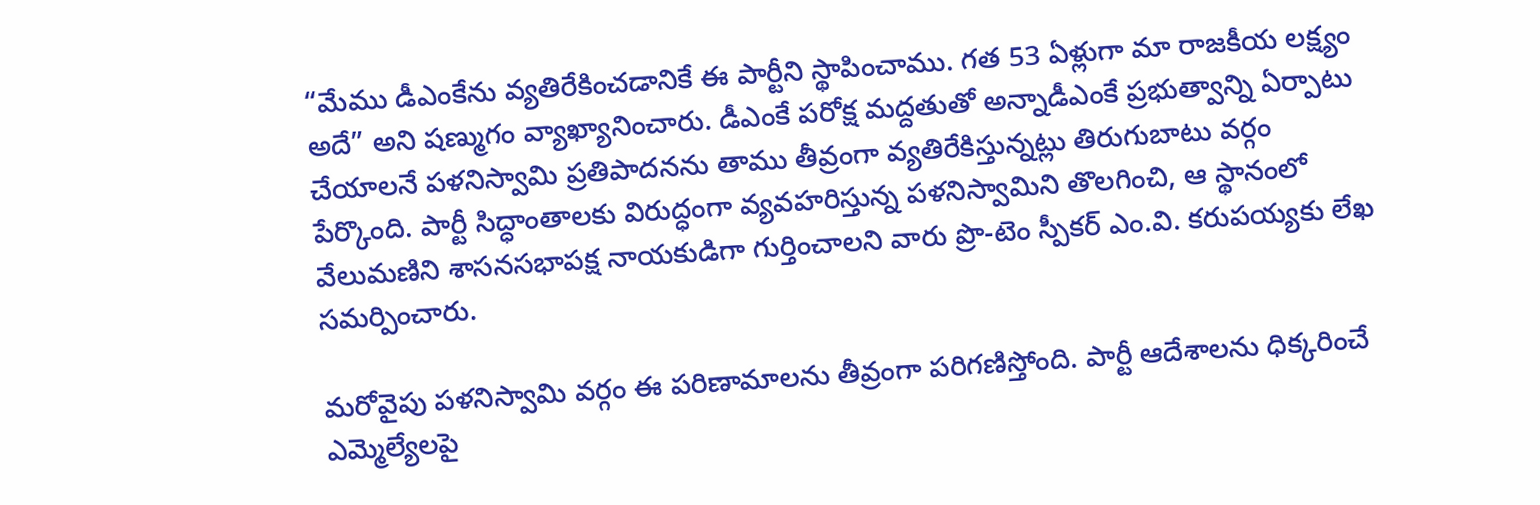“మేము డీఎంకేను వ్యతిరేకించడానికే ఈ పార్టీని స్థాపించాము. గత 53 ఏళ్లుగా మా రాజకీయ లక్ష్యం అదే” అని షణ్ముగం వ్యాఖ్యానించారు. డీఎంకే పరోక్ష మద్దతుతో అన్నాడీఎంకే ప్రభుత్వాన్ని ఏర్పాటు చేయాలనే పళనిస్వామి ప్రతిపాదనను తాము తీవ్రంగా వ్యతిరేకిస్తున్నట్లు తిరుగుబాటు వర్గం పేర్కొంది. పార్టీ సిద్ధాంతాలకు విరుద్ధంగా వ్యవహరిస్తున్న పళనిస్వామిని తొలగించి, ఆ స్థానంలో వేలుమణిని శాసనసభాపక్ష నాయకుడిగా గుర్తించాలని వారు ప్రొ-టెం స్పీకర్ ఎం.వి. కరుపయ్యకు లేఖ సమర్పించారు.

మరోవైపు పళనిస్వామి వర్గం ఈ పరిణామాలను తీవ్రంగా పరిగణిస్తోంది. పార్టీ ఆదేశాలను ధిక్కరించే ఎమ్మెల్యేలపై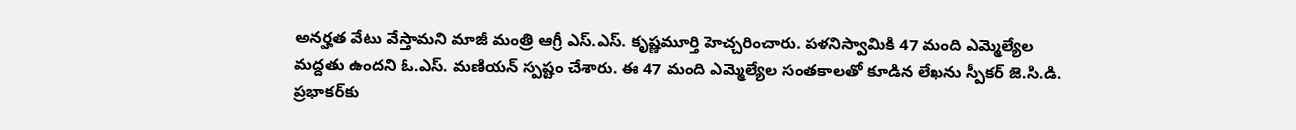అనర్హత వేటు వేస్తామని మాజీ మంత్రి ఆగ్రీ ఎస్.ఎస్. కృష్ణమూర్తి హెచ్చరించారు. పళనిస్వామికి 47 మంది ఎమ్మెల్యేల మద్దతు ఉందని ఓ.ఎస్. మణియన్ స్పష్టం చేశారు. ఈ 47 మంది ఎమ్మెల్యేల సంతకాలతో కూడిన లేఖను స్పీకర్ జె.సి.డి. ప్రభాకర్‌కు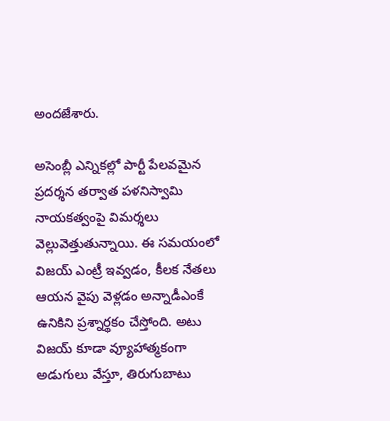అందజేశారు.

అసెంబ్లీ ఎన్నికల్లో పార్టీ పేలవమైన ప్రదర్శన తర్వాత పళనిస్వామి నాయకత్వంపై విమర్శలు వెల్లువెత్తుతున్నాయి. ఈ సమయంలో విజయ్ ఎంట్రీ ఇవ్వడం, కీలక నేతలు ఆయన వైపు వెళ్లడం అన్నాడీఎంకే ఉనికిని ప్రశ్నార్థకం చేస్తోంది. అటు విజయ్ కూడా వ్యూహాత్మకంగా అడుగులు వేస్తూ, తిరుగుబాటు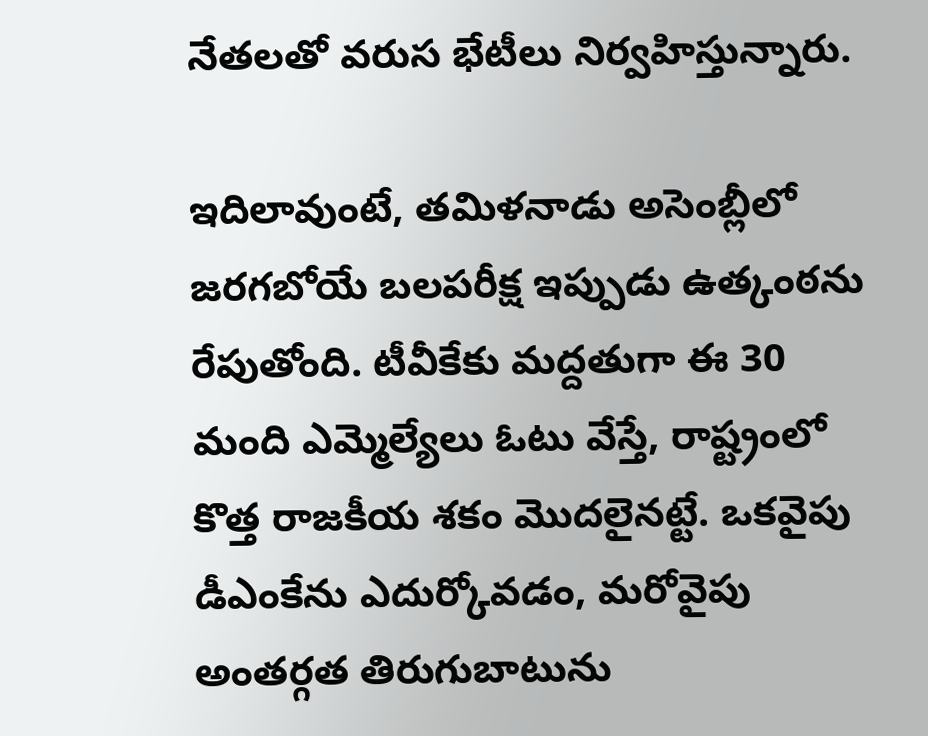నేతలతో వరుస భేటీలు నిర్వహిస్తున్నారు.

ఇదిలావుంటే, తమిళనాడు అసెంబ్లీలో జరగబోయే బలపరీక్ష ఇప్పుడు ఉత్కంఠను రేపుతోంది. టీవీకేకు మద్దతుగా ఈ 30 మంది ఎమ్మెల్యేలు ఓటు వేస్తే, రాష్ట్రంలో కొత్త రాజకీయ శకం మొదలైనట్టే. ఒకవైపు డీఎంకేను ఎదుర్కోవడం, మరోవైపు అంతర్గత తిరుగుబాటును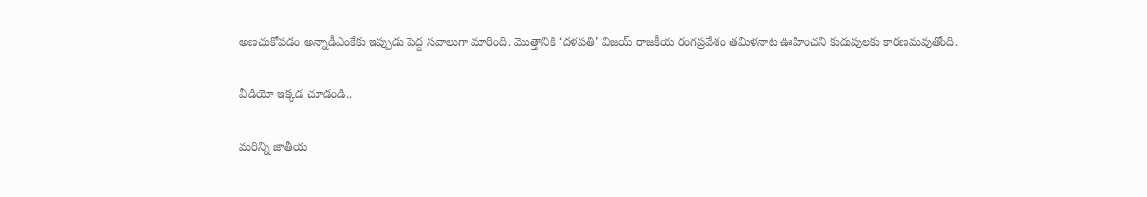అణచుకోవడం అన్నాడీఎంకేకు ఇప్పుడు పెద్ద సవాలుగా మారింది. మొత్తానికి ‘దళపతి’ విజయ్ రాజకీయ రంగప్రవేశం తమిళనాట ఊహించని కుదుపులకు కారణమవుతోంది.

వీడియో ఇక్కడ చూడండి..

మరిన్ని జాతీయ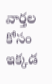వార్తల కోసం ఇక్కడ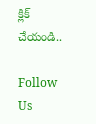క్లిక్ చేయండి..

Follow Us